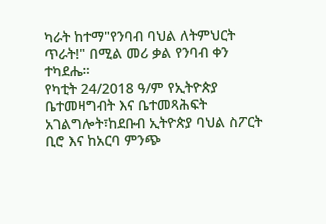ካራት ከተማ"የንባብ ባህል ለትምህርት ጥራት!" በሚል መሪ ቃል የንባብ ቀን ተካደሔ።
የካቲት 24/2018 ዓ/ም የኢትዮጵያ ቤተመዛግብት እና ቤተመጻሕፍት አገልግሎት፣ከደቡብ ኢትዮጵያ ባህል ስፖርት ቢሮ እና ከአርባ ምንጭ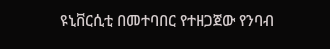ዩኒቨርሲቲ በመተባበር የተዘጋጀው የንባብ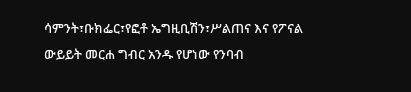ሳምንት፣ቡክፌር፣የፎቶ ኤግዚቢሽን፣ሥልጠና እና የፖናል ውይይት መርሐ ግብር አንዱ የሆነው የንባብ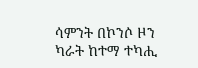ሳምንት በኮንሶ ዞን ካራት ከተማ ተካሒ